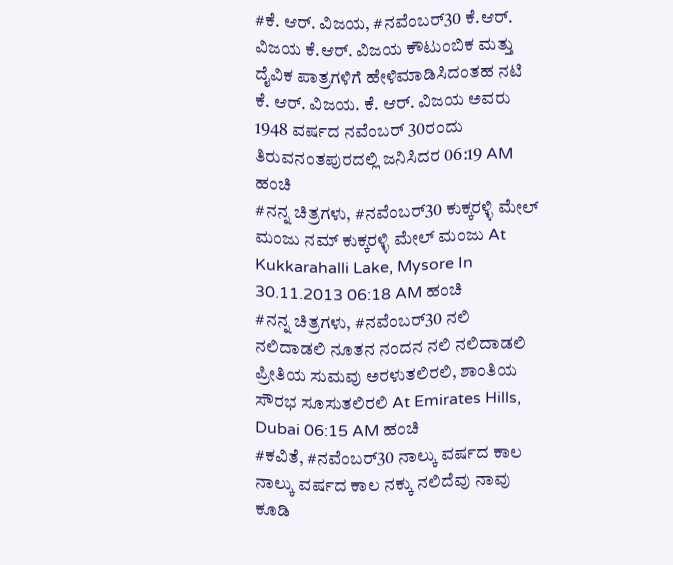#ಕೆ. ಆರ್. ವಿಜಯ, #ನವೆಂಬರ್30 ಕೆ.ಆರ್. ವಿಜಯ ಕೆ.ಆರ್. ವಿಜಯ ಕೌಟುಂಬಿಕ ಮತ್ತು ದೈವಿಕ ಪಾತ್ರಗಳಿಗೆ ಹೇಳಿಮಾಡಿಸಿದಂತಹ ನಟಿ ಕೆ. ಆರ್. ವಿಜಯ. ಕೆ. ಆರ್. ವಿಜಯ ಅವರು 1948 ವರ್ಷದ ನವೆಂಬರ್ 30ರಂದು ತಿರುವನಂತಪುರದಲ್ಲಿ ಜನಿಸಿದರ 06:19 AM ಹಂಚಿ
#ನನ್ನ ಚಿತ್ರಗಳು, #ನವೆಂಬರ್30 ಕುಕ್ಕರಳ್ಳಿ ಮೇಲ್ ಮಂಜು ನಮ್ ಕುಕ್ಕರಳ್ಳಿ ಮೇಲ್ ಮಂಜು At Kukkarahalli Lake, Mysore In 30.11.2013 06:18 AM ಹಂಚಿ
#ನನ್ನ ಚಿತ್ರಗಳು, #ನವೆಂಬರ್30 ನಲಿ ನಲಿದಾಡಲಿ ನೂತನ ನಂದನ ನಲಿ ನಲಿದಾಡಲಿ ಪ್ರೀತಿಯ ಸುಮವು ಅರಳುತಲಿರಲಿ, ಶಾಂತಿಯ ಸೌರಭ ಸೂಸುತಲಿರಲಿ At Emirates Hills, Dubai 06:15 AM ಹಂಚಿ
#ಕವಿತೆ, #ನವೆಂಬರ್30 ನಾಲ್ಕು ವರ್ಷದ ಕಾಲ ನಾಲ್ಕು ವರ್ಷದ ಕಾಲ ನಕ್ಕು ನಲಿದೆವು ನಾವು ಕೂಡಿ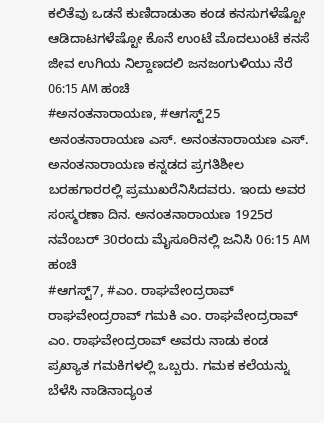ಕಲಿತೆವು ಒಡನೆ ಕುಣಿದಾಡುತಾ ಕಂಡ ಕನಸುಗಳೆಷ್ಟೋ ಆಡಿದಾಟಗಳೆಷ್ಟೋ ಕೊನೆ ಉಂಟೆ ಮೊದಲುಂಟೆ ಕನಸೆ ಜೀವ ಉಗಿಯ ನಿಲ್ದಾಣದಲಿ ಜನಜಂಗುಳಿಯು ನೆರೆ 06:15 AM ಹಂಚಿ
#ಅನಂತನಾರಾಯಣ, #ಆಗಸ್ಟ್25 ಅನಂತನಾರಾಯಣ ಎಸ್. ಅನಂತನಾರಾಯಣ ಎಸ್. ಅನಂತನಾರಾಯಣ ಕನ್ನಡದ ಪ್ರಗತಿಶೀಲ ಬರಹಗಾರರಲ್ಲಿ ಪ್ರಮುಖರೆನಿಸಿದವರು. ಇಂದು ಅವರ ಸಂಸ್ಮರಣಾ ದಿನ. ಅನಂತನಾರಾಯಣ 1925ರ ನವೆಂಬರ್ 30ರಂದು ಮೈಸೂರಿನಲ್ಲಿ ಜನಿಸಿ 06:15 AM ಹಂಚಿ
#ಆಗಸ್ಟ್7, #ಎಂ. ರಾಘವೇಂದ್ರರಾವ್ ರಾಘವೇಂದ್ರರಾವ್ ಗಮಕಿ ಎಂ. ರಾಘವೇಂದ್ರರಾವ್ ಎಂ. ರಾಘವೇಂದ್ರರಾವ್ ಅವರು ನಾಡು ಕಂಡ ಪ್ರಖ್ಯಾತ ಗಮಕಿಗಳಲ್ಲಿ ಒಬ್ಬರು. ಗಮಕ ಕಲೆಯನ್ನು ಬೆಳೆಸಿ ನಾಡಿನಾದ್ಯಂತ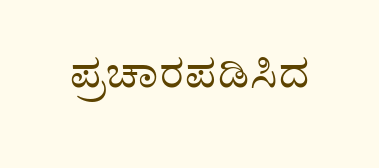ಪ್ರಚಾರಪಡಿಸಿದ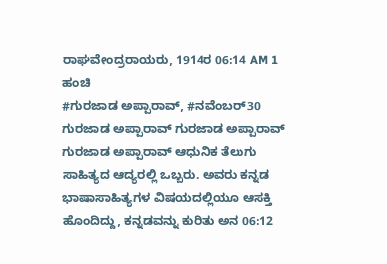ರಾಘವೇಂದ್ರರಾಯರು, 1914ರ 06:14 AM 1 ಹಂಚಿ
#ಗುರಜಾಡ ಅಪ್ಪಾರಾವ್, #ನವೆಂಬರ್30 ಗುರಜಾಡ ಅಪ್ಪಾರಾವ್ ಗುರಜಾಡ ಅಪ್ಪಾರಾವ್ ಗುರಜಾಡ ಅಪ್ಪಾರಾವ್ ಆಧುನಿಕ ತೆಲುಗು ಸಾಹಿತ್ಯದ ಆದ್ಯರಲ್ಲಿ ಒಬ್ಬರು. ಅವರು ಕನ್ನಡ ಭಾಷಾಸಾಹಿತ್ಯಗಳ ವಿಷಯದಲ್ಲಿಯೂ ಆಸಕ್ತಿ ಹೊಂದಿದ್ದು, ಕನ್ನಡವನ್ನು ಕುರಿತು ಅನ 06:12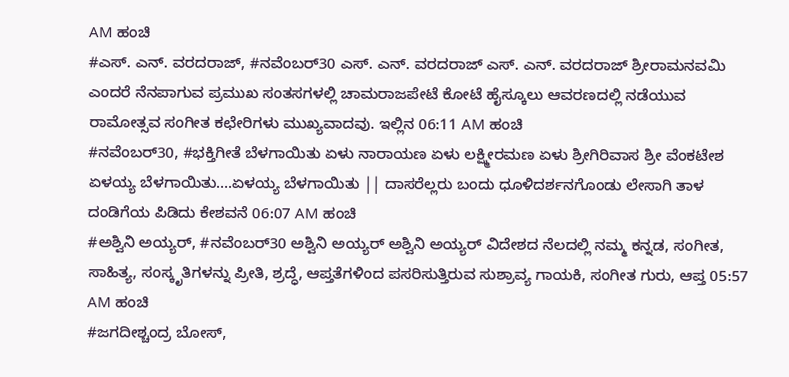AM ಹಂಚಿ
#ಎಸ್. ಎನ್. ವರದರಾಜ್, #ನವೆಂಬರ್30 ಎಸ್. ಎನ್. ವರದರಾಜ್ ಎಸ್. ಎನ್. ವರದರಾಜ್ ಶ್ರೀರಾಮನವಮಿ ಎಂದರೆ ನೆನಪಾಗುವ ಪ್ರಮುಖ ಸಂತಸಗಳಲ್ಲಿ ಚಾಮರಾಜಪೇಟೆ ಕೋಟೆ ಹೈಸ್ಕೂಲು ಆವರಣದಲ್ಲಿ ನಡೆಯುವ ರಾಮೋತ್ಸವ ಸಂಗೀತ ಕಛೇರಿಗಳು ಮುಖ್ಯವಾದವು. ಇಲ್ಲಿನ 06:11 AM ಹಂಚಿ
#ನವೆಂಬರ್30, #ಭಕ್ತಿಗೀತೆ ಬೆಳಗಾಯಿತು ಏಳು ನಾರಾಯಣ ಏಳು ಲಕ್ಷ್ಮೀರಮಣ ಏಳು ಶ್ರೀಗಿರಿವಾಸ ಶ್ರೀ ವೆಂಕಟೇಶ ಏಳಯ್ಯ ಬೆಳಗಾಯಿತು….ಏಳಯ್ಯ ಬೆಳಗಾಯಿತು || ದಾಸರೆಲ್ಲರು ಬಂದು ಧೂಳಿದರ್ಶನಗೊಂಡು ಲೇಸಾಗಿ ತಾಳ ದಂಡಿಗೆಯ ಪಿಡಿದು ಕೇಶವನೆ 06:07 AM ಹಂಚಿ
#ಅಶ್ವಿನಿ ಅಯ್ಯರ್, #ನವೆಂಬರ್30 ಅಶ್ವಿನಿ ಅಯ್ಯರ್ ಅಶ್ವಿನಿ ಅಯ್ಯರ್ ವಿದೇಶದ ನೆಲದಲ್ಲಿ ನಮ್ಮ ಕನ್ನಡ, ಸಂಗೀತ, ಸಾಹಿತ್ಯ, ಸಂಸ್ಕೃತಿಗಳನ್ನು ಪ್ರೀತಿ, ಶ್ರದ್ಧೆ, ಆಪ್ತತೆಗಳಿಂದ ಪಸರಿಸುತ್ತಿರುವ ಸುಶ್ರಾವ್ಯ ಗಾಯಕಿ, ಸಂಗೀತ ಗುರು, ಆಪ್ತ 05:57 AM ಹಂಚಿ
#ಜಗದೀಶ್ಚಂದ್ರ ಬೋಸ್,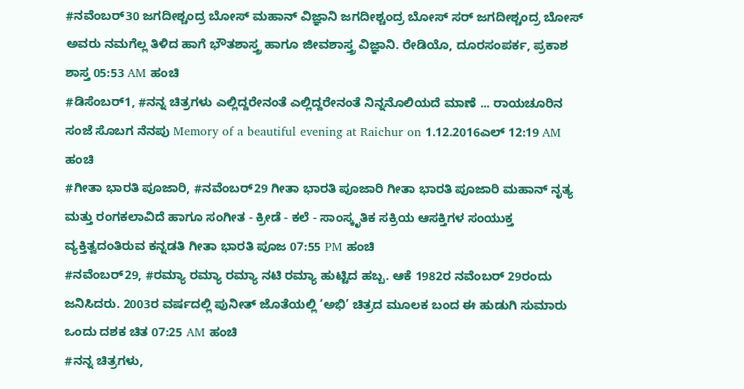#ನವೆಂಬರ್30 ಜಗದೀಶ್ಚಂದ್ರ ಬೋಸ್ ಮಹಾನ್ ವಿಜ್ಞಾನಿ ಜಗದೀಶ್ಚಂದ್ರ ಬೋಸ್ ಸರ್ ಜಗದೀಶ್ಚಂದ್ರ ಬೋಸ್ ಅವರು ನಮಗೆಲ್ಲ ತಿಳಿದ ಹಾಗೆ ಭೌತಶಾಸ್ತ್ರ ಹಾಗೂ ಜೀವಶಾಸ್ತ್ರ ವಿಜ್ಞಾನಿ. ರೇಡಿಯೊ, ದೂರಸಂಪರ್ಕ, ಪ್ರಕಾಶ ಶಾಸ್ತ 05:53 AM ಹಂಚಿ
#ಡಿಸೆಂಬರ್1, #ನನ್ನ ಚಿತ್ರಗಳು ಎಲ್ಲಿದ್ದರೇನಂತೆ ಎಲ್ಲಿದ್ದರೇನಂತೆ ನಿನ್ನನೊಲಿಯದೆ ಮಾಣೆ ... ರಾಯಚೂರಿನ ಸಂಜೆ ಸೊಬಗ ನೆನಪು Memory of a beautiful evening at Raichur on 1.12.2016ಎಲ್ 12:19 AM ಹಂಚಿ
#ಗೀತಾ ಭಾರತಿ ಪೂಜಾರಿ, #ನವೆಂಬರ್29 ಗೀತಾ ಭಾರತಿ ಪೂಜಾರಿ ಗೀತಾ ಭಾರತಿ ಪೂಜಾರಿ ಮಹಾನ್ ನೃತ್ಯ ಮತ್ತು ರಂಗಕಲಾವಿದೆ ಹಾಗೂ ಸಂಗೀತ - ಕ್ರೀಡೆ - ಕಲೆ - ಸಾಂಸ್ಕೃತಿಕ ಸಕ್ರಿಯ ಆಸಕ್ತಿಗಳ ಸಂಯುಕ್ತ ವ್ಯಕ್ತಿತ್ವದಂತಿರುವ ಕನ್ನಡತಿ ಗೀತಾ ಭಾರತಿ ಪೂಜ 07:55 PM ಹಂಚಿ
#ನವೆಂಬರ್29, #ರಮ್ಯಾ ರಮ್ಯಾ ರಮ್ಯಾ ನಟಿ ರಮ್ಯಾ ಹುಟ್ಟಿದ ಹಬ್ಬ. ಆಕೆ 1982ರ ನವೆಂಬರ್ 29ರಂದು ಜನಿಸಿದರು. 2003ರ ವರ್ಷದಲ್ಲಿ ಪುನೀತ್ ಜೊತೆಯಲ್ಲಿ ‘ಅಭಿ’ ಚಿತ್ರದ ಮೂಲಕ ಬಂದ ಈ ಹುಡುಗಿ ಸುಮಾರು ಒಂದು ದಶಕ ಚಿತ 07:25 AM ಹಂಚಿ
#ನನ್ನ ಚಿತ್ರಗಳು,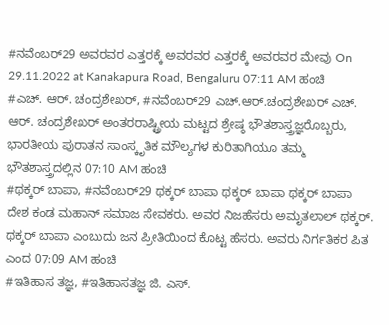#ನವೆಂಬರ್29 ಅವರವರ ಎತ್ತರಕ್ಕೆ ಅವರವರ ಎತ್ತರಕ್ಕೆ ಅವರವರ ಮೇವು On 29.11.2022 at Kanakapura Road, Bengaluru 07:11 AM ಹಂಚಿ
#ಎಚ್. ಆರ್. ಚಂದ್ರಶೇಖರ್, #ನವೆಂಬರ್29 ಎಚ್.ಆರ್.ಚಂದ್ರಶೇಖರ್ ಎಚ್. ಆರ್. ಚಂದ್ರಶೇಖರ್ ಅಂತರರಾಷ್ಟ್ರೀಯ ಮಟ್ಟದ ಶ್ರೇಷ್ಠ ಭೌತಶಾಸ್ತ್ರಜ್ಞರೊಬ್ಬರು, ಭಾರತೀಯ ಪುರಾತನ ಸಾಂಸ್ಕೃತಿಕ ಮೌಲ್ಯಗಳ ಕುರಿತಾಗಿಯೂ ತಮ್ಮ ಭೌತಶಾಸ್ತ್ರದಲ್ಲಿನ 07:10 AM ಹಂಚಿ
#ಥಕ್ಕರ್ ಬಾಪಾ, #ನವೆಂಬರ್29 ಥಕ್ಕರ್ ಬಾಪಾ ಥಕ್ಕರ್ ಬಾಪಾ ಥಕ್ಕರ್ ಬಾಪಾ ದೇಶ ಕಂಡ ಮಹಾನ್ ಸಮಾಜ ಸೇವಕರು. ಅವರ ನಿಜಹೆಸರು ಅಮೃತಲಾಲ್ ಥಕ್ಕರ್. ಥಕ್ಕರ್ ಬಾಪಾ ಎಂಬುದು ಜನ ಪ್ರೀತಿಯಿಂದ ಕೊಟ್ಟ ಹೆಸರು. ಅವರು ನಿರ್ಗತಿಕರ ಪಿತ ಎಂದ 07:09 AM ಹಂಚಿ
#ಇತಿಹಾಸ ತಜ್ಞ, #ಇತಿಹಾಸತಜ್ಞ ಜಿ. ಎಸ್.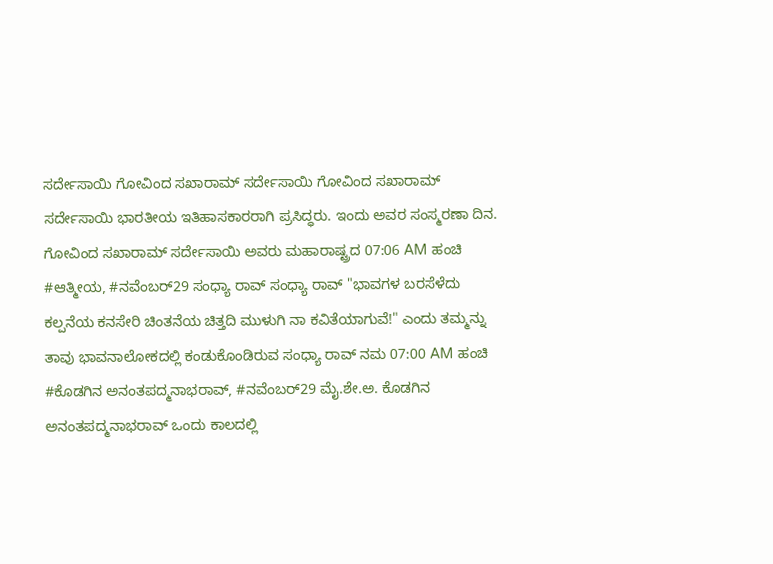ಸರ್ದೇಸಾಯಿ ಗೋವಿಂದ ಸಖಾರಾಮ್ ಸರ್ದೇಸಾಯಿ ಗೋವಿಂದ ಸಖಾರಾಮ್ ಸರ್ದೇಸಾಯಿ ಭಾರತೀಯ ಇತಿಹಾಸಕಾರರಾಗಿ ಪ್ರಸಿದ್ಧರು. ಇಂದು ಅವರ ಸಂಸ್ಮರಣಾ ದಿನ. ಗೋವಿಂದ ಸಖಾರಾಮ್ ಸರ್ದೇಸಾಯಿ ಅವರು ಮಹಾರಾಷ್ಟ್ರದ 07:06 AM ಹಂಚಿ
#ಆತ್ಮೀಯ, #ನವೆಂಬರ್29 ಸಂಧ್ಯಾ ರಾವ್ ಸಂಧ್ಯಾ ರಾವ್ "ಭಾವಗಳ ಬರಸೆಳೆದು ಕಲ್ಪನೆಯ ಕನಸೇರಿ ಚಿಂತನೆಯ ಚಿತ್ತದಿ ಮುಳುಗಿ ನಾ ಕವಿತೆಯಾಗುವೆ!" ಎಂದು ತಮ್ಮನ್ನು ತಾವು ಭಾವನಾಲೋಕದಲ್ಲಿ ಕಂಡುಕೊಂಡಿರುವ ಸಂಧ್ಯಾ ರಾವ್ ನಮ 07:00 AM ಹಂಚಿ
#ಕೊಡಗಿನ ಅನಂತಪದ್ಮನಾಭರಾವ್, #ನವೆಂಬರ್29 ಮೈ.ಶೇ.ಅ. ಕೊಡಗಿನ ಅನಂತಪದ್ಮನಾಭರಾವ್ ಒಂದು ಕಾಲದಲ್ಲಿ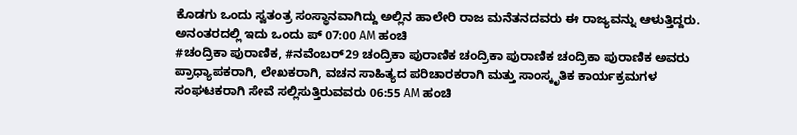ಕೊಡಗು ಒಂದು ಸ್ವತಂತ್ರ ಸಂಸ್ಥಾನವಾಗಿದ್ದು ಅಲ್ಲಿನ ಹಾಲೇರಿ ರಾಜ ಮನೆತನದವರು ಈ ರಾಜ್ಯವನ್ನು ಆಳುತ್ತಿದ್ದರು. ಅನಂತರದಲ್ಲಿ ಇದು ಒಂದು ಪ್ 07:00 AM ಹಂಚಿ
#ಚಂದ್ರಿಕಾ ಪುರಾಣಿಕ, #ನವೆಂಬರ್29 ಚಂದ್ರಿಕಾ ಪುರಾಣಿಕ ಚಂದ್ರಿಕಾ ಪುರಾಣಿಕ ಚಂದ್ರಿಕಾ ಪುರಾಣಿಕ ಅವರು ಪ್ರಾಧ್ಯಾಪಕರಾಗಿ, ಲೇಖಕರಾಗಿ, ವಚನ ಸಾಹಿತ್ಯದ ಪರಿಚಾರಕರಾಗಿ ಮತ್ತು ಸಾಂಸ್ಕೃತಿಕ ಕಾರ್ಯಕ್ರಮಗಳ ಸಂಘಟಕರಾಗಿ ಸೇವೆ ಸಲ್ಲಿಸುತ್ತಿರುವವರು 06:55 AM ಹಂಚಿ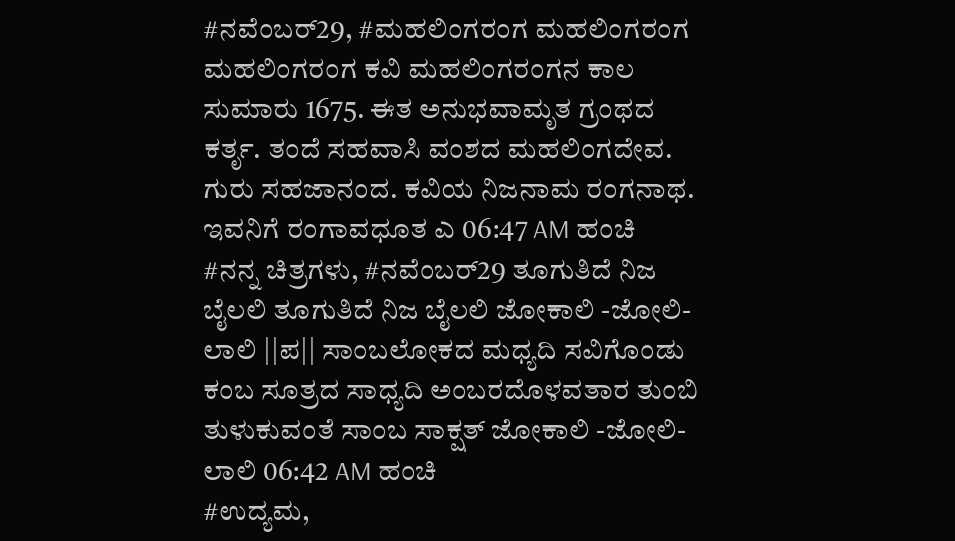#ನವೆಂಬರ್29, #ಮಹಲಿಂಗರಂಗ ಮಹಲಿಂಗರಂಗ ಮಹಲಿಂಗರಂಗ ಕವಿ ಮಹಲಿಂಗರಂಗನ ಕಾಲ ಸುಮಾರು 1675. ಈತ ಅನುಭವಾಮೃತ ಗ್ರಂಥದ ಕರ್ತೃ. ತಂದೆ ಸಹವಾಸಿ ವಂಶದ ಮಹಲಿಂಗದೇವ. ಗುರು ಸಹಜಾನಂದ. ಕವಿಯ ನಿಜನಾಮ ರಂಗನಾಥ. ಇವನಿಗೆ ರಂಗಾವಧೂತ ಎ 06:47 AM ಹಂಚಿ
#ನನ್ನ ಚಿತ್ರಗಳು, #ನವೆಂಬರ್29 ತೂಗುತಿದೆ ನಿಜ ಬೈಲಲಿ ತೂಗುತಿದೆ ನಿಜ ಬೈಲಲಿ ಜೋಕಾಲಿ -ಜೋಲಿ- ಲಾಲಿ ||ಪ|| ಸಾಂಬಲೋಕದ ಮಧ್ಯದಿ ಸವಿಗೊಂಡು ಕಂಬ ಸೂತ್ರದ ಸಾಧ್ಯದಿ ಅಂಬರದೊಳವತಾರ ತುಂಬಿ ತುಳುಕುವಂತೆ ಸಾಂಬ ಸಾಕ್ಷತ್ ಜೋಕಾಲಿ -ಜೋಲಿ- ಲಾಲಿ 06:42 AM ಹಂಚಿ
#ಉದ್ಯಮ,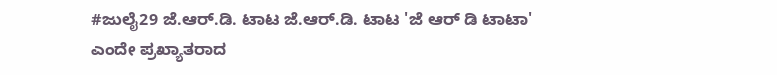#ಜುಲೈ29 ಜೆ.ಆರ್.ಡಿ. ಟಾಟ ಜೆ.ಆರ್.ಡಿ. ಟಾಟ 'ಜೆ ಆರ್ ಡಿ ಟಾಟಾ' ಎಂದೇ ಪ್ರಖ್ಯಾತರಾದ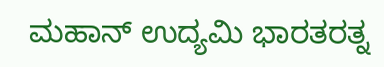ಮಹಾನ್ ಉದ್ಯಮಿ ಭಾರತರತ್ನ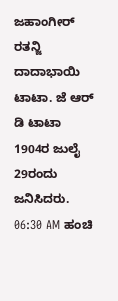ಜಹಾಂಗೀರ್ ರತನ್ಜಿ ದಾದಾಭಾಯಿ ಟಾಟಾ. ಜೆ ಆರ್ ಡಿ ಟಾಟಾ 1904ರ ಜುಲೈ 29ರಂದು ಜನಿಸಿದರು. 06:30 AM ಹಂಚಿ